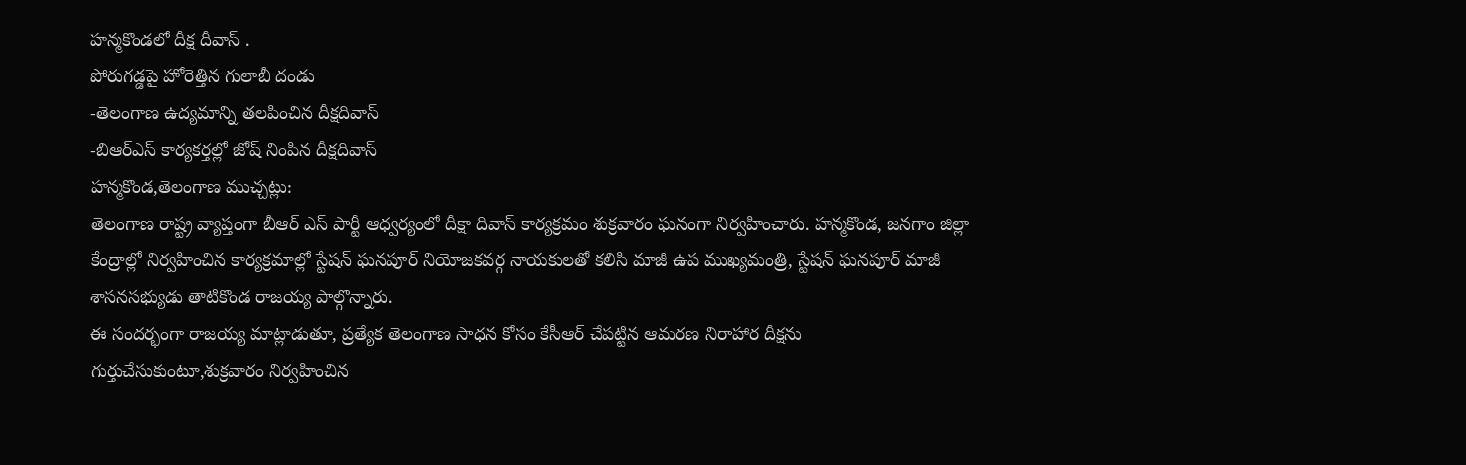హన్మకొండలో దీక్ష దీవాస్ .
పోరుగడ్డపై హోరెత్తిన గులాబీ దండు
-తెలంగాణ ఉద్యమాన్ని తలపించిన దీక్షదివాస్
-బిఆర్ఎస్ కార్యకర్తల్లో జోష్ నింపిన దీక్షదివాస్
హన్మకొండ,తెలంగాణ ముచ్చట్లు:
తెలంగాణ రాష్ట్ర వ్యాప్తంగా బీఆర్ ఎస్ పార్టీ ఆధ్వర్యంలో దీక్షా దివాస్ కార్యక్రమం శుక్రవారం ఘనంగా నిర్వహించారు. హన్మకొండ, జనగాం జిల్లా కేంద్రాల్లో నిర్వహించిన కార్యక్రమాల్లో స్టేషన్ ఘనపూర్ నియోజకవర్గ నాయకులతో కలిసి మాజీ ఉప ముఖ్యమంత్రి, స్టేషన్ ఘనపూర్ మాజీ శాసనసభ్యుడు తాటికొండ రాజయ్య పాల్గొన్నారు.
ఈ సందర్భంగా రాజయ్య మాట్లాడుతూ, ప్రత్యేక తెలంగాణ సాధన కోసం కేసీఆర్ చేపట్టిన ఆమరణ నిరాహార దీక్షను గుర్తుచేసుకుంటూ,శుక్రవారం నిర్వహించిన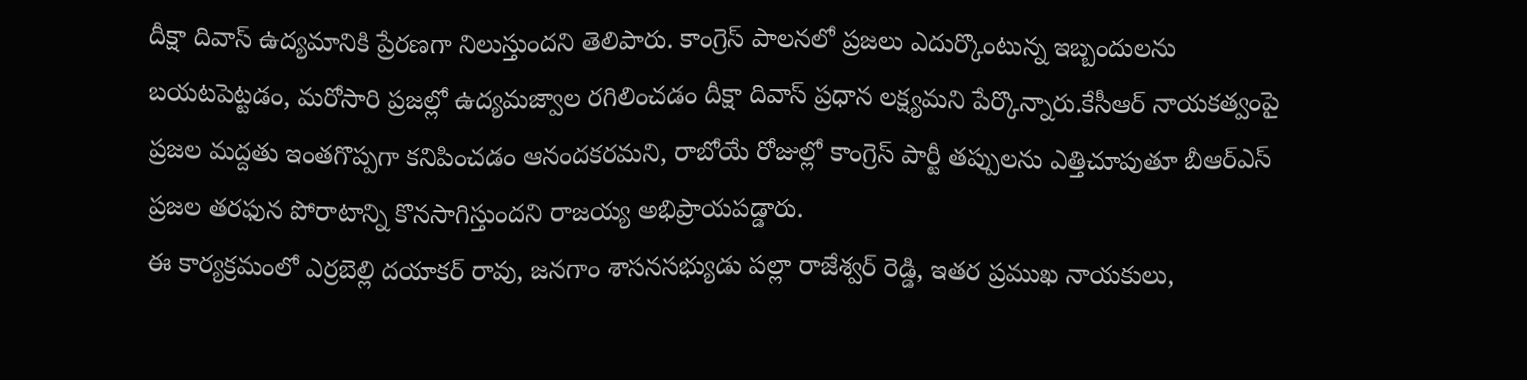దీక్షా దివాస్ ఉద్యమానికి ప్రేరణగా నిలుస్తుందని తెలిపారు. కాంగ్రెస్ పాలనలో ప్రజలు ఎదుర్కొంటున్న ఇబ్బందులను బయటపెట్టడం, మరోసారి ప్రజల్లో ఉద్యమజ్వాల రగిలించడం దీక్షా దివాస్ ప్రధాన లక్ష్యమని పేర్కొన్నారు.కేసీఆర్ నాయకత్వంపై ప్రజల మద్దతు ఇంతగొప్పగా కనిపించడం ఆనందకరమని, రాబోయే రోజుల్లో కాంగ్రెస్ పార్టీ తప్పులను ఎత్తిచూపుతూ బీఆర్ఎస్ ప్రజల తరఫున పోరాటాన్ని కొనసాగిస్తుందని రాజయ్య అభిప్రాయపడ్డారు.
ఈ కార్యక్రమంలో ఎర్రబెల్లి దయాకర్ రావు, జనగాం శాసనసభ్యుడు పల్లా రాజేశ్వర్ రెడ్డి, ఇతర ప్రముఖ నాయకులు,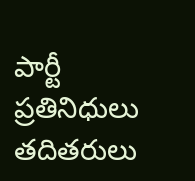పార్టీ ప్రతినిధులు తదితరులు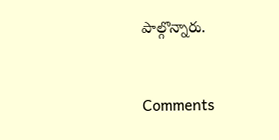పాల్గొన్నారు.


Comments